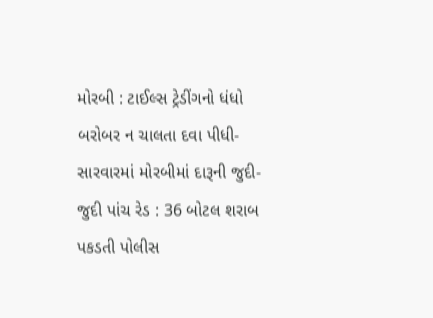મોરબી : ટાઈલ્સ ટ્રેડીંગનો ધંધો બરોબર ન ચાલતા દવા પીધી-સારવારમાં મોરબીમાં દારૂની જુદી-જુદી પાંચ રેડ : 36 બોટલ શરાબ પકડતી પોલીસ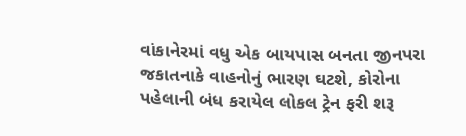વાંકાનેરમાં વધુ એક બાયપાસ બનતા જીનપરા જકાતનાકે વાહનોનું ભારણ ઘટશે, કોરોના પહેલાની બંધ કરાયેલ લોકલ ટ્રેન ફરી શરૂ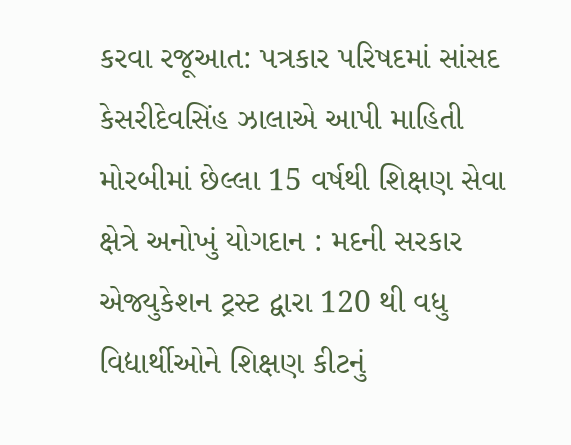કરવા રજૂઆત: પત્રકાર પરિષદમાં સાંસદ કેસરીદેવસિંહ ઝાલાએ આપી માહિતી મોરબીમાં છેલ્લા 15 વર્ષથી શિક્ષણ સેવા ક્ષેત્રે અનોખું યોગદાન : મદની સરકાર એજ્યુકેશન ટ્રસ્ટ દ્વારા 120 થી વધુ વિદ્યાર્થીઓને શિક્ષણ કીટનું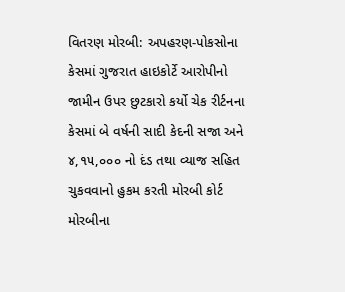વિતરણ મોરબી: અપહરણ-પોકસોના કેસમાં ગુજરાત હાઇકોર્ટે આરોપીનો જામીન ઉપર છુટકારો કર્યો ચેક રીર્ટનના કેસમાં બે વર્ષની સાદી કેદની સજા અને ૪,૧૫,૦૦૦ નો દંડ તથા વ્યાજ સહિત ચુકવવાનો હુકમ કરતી મોરબી કોર્ટ મોરબીના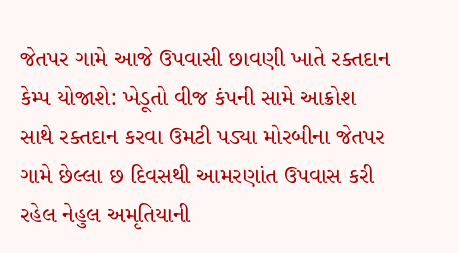જેતપર ગામે આજે ઉપવાસી છાવણી ખાતે રક્તદાન કેમ્પ યોજાશે: ખેડૂતો વીજ કંપની સામે આક્રોશ સાથે રક્તદાન કરવા ઉમટી પડ્યા મોરબીના જેતપર ગામે છેલ્લા છ દિવસથી આમરણાંત ઉપવાસ કરી રહેલ નેહુલ અમૃતિયાની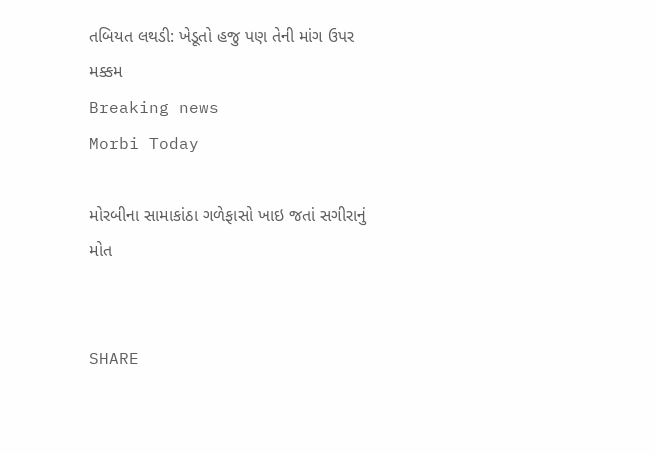તબિયત લથડી: ખેડૂતો હજુ પણ તેની માંગ ઉપર મક્કમ
Breaking news
Morbi Today

મોરબીના સામાકાંઠા ગળેફાસો ખાઇ જતાં સગીરાનું મોત


SHARE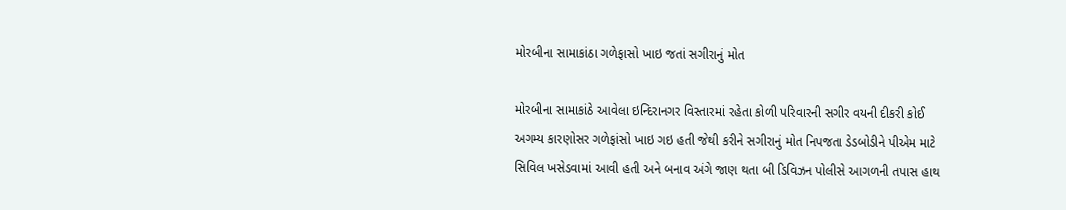મોરબીના સામાકાંઠા ગળેફાસો ખાઇ જતાં સગીરાનું મોત

મોરબીના સામાકાંઠે આવેલા ઇન્દિરાનગર વિસ્તારમાં રહેતા કોળી પરિવારની સગીર વયની દીકરી કોઈ અગમ્ય કારણોસર ગળેફાંસો ખાઇ ગઇ હતી જેથી કરીને સગીરાનું મોત નિપજતા ડેડબોડીને પીએમ માટે સિવિલ ખસેડવામાં આવી હતી અને બનાવ અંગે જાણ થતા બી ડિવિઝન પોલીસે આગળની તપાસ હાથ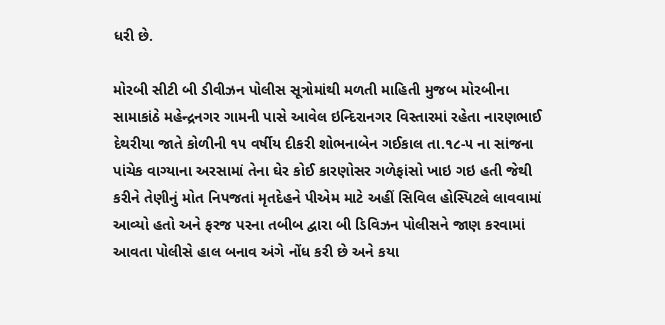ધરી છે.

મોરબી સીટી બી ડીવીઝન પોલીસ સૂત્રોમાંથી મળતી માહિતી મુજબ મોરબીના સામાકાંઠે મહેન્દ્રનગર ગામની પાસે આવેલ ઇન્દિરાનગર વિસ્તારમાં રહેતા નારણભાઈ દેથરીયા જાતે કોળીની ૧૫ વર્ષીય દીકરી શોભનાબેન ગઈકાલ તા.૧૮-૫ ના સાંજના પાંચેક વાગ્યાના અરસામાં તેના ઘેર કોઈ કારણોસર ગળેફાંસો ખાઇ ગઇ હતી જેથી કરીને તેણીનું મોત નિપજતાં મૃતદેહને પીએમ માટે અહીં સિવિલ હોસ્પિટલે લાવવામાં આવ્યો હતો અને ફરજ પરના તબીબ દ્વારા બી ડિવિઝન પોલીસને જાણ કરવામાં આવતા પોલીસે હાલ બનાવ અંગે નોંધ કરી છે અને કયા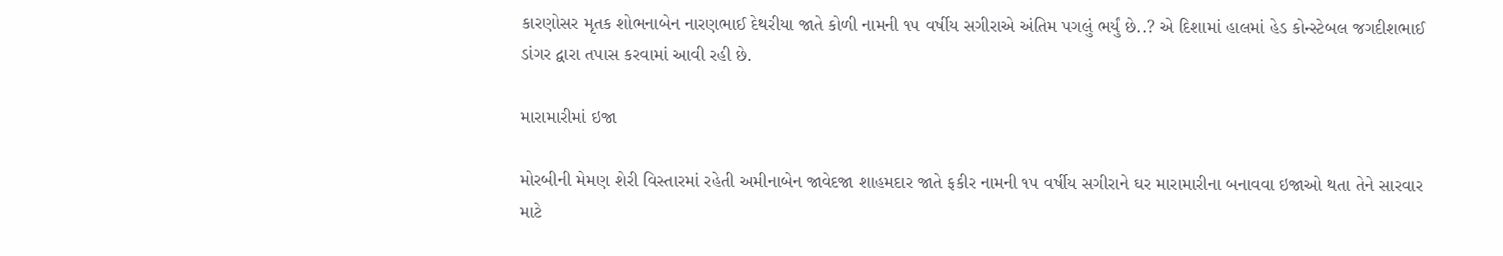કારણોસર મૃતક શોભનાબેન નારણભાઈ દેથરીયા જાતે કોળી નામની ૧૫ વર્ષીય સગીરાએ અંતિમ પગલું ભર્યું છે..? એ દિશામાં હાલમાં હેડ કોન્સ્ટેબલ જગદીશભાઈ ડાંગર દ્વારા તપાસ કરવામાં આવી રહી છે.

મારામારીમાં ઇજા

મોરબીની મેમણ શેરી વિસ્તારમાં રહેતી અમીનાબેન જાવેદજા શાહમદાર જાતે ફકીર નામની ૧૫ વર્ષીય સગીરાને ઘર મારામારીના બનાવવા ઇજાઓ થતા તેને સારવાર માટે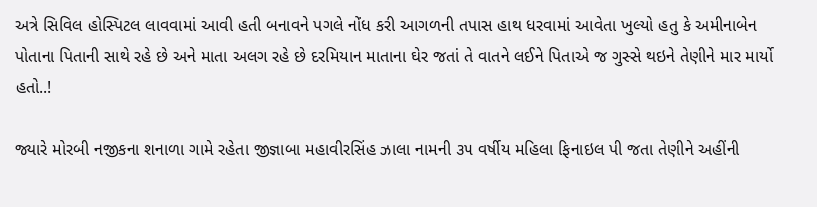અત્રે સિવિલ હોસ્પિટલ લાવવામાં આવી હતી બનાવને પગલે નોંધ કરી આગળની તપાસ હાથ ધરવામાં આવેતા ખુલ્યો હતુ કે અમીનાબેન પોતાના પિતાની સાથે રહે છે અને માતા અલગ રહે છે દરમિયાન માતાના ઘેર જતાં તે વાતને લઈને પિતાએ જ ગુસ્સે થઇને તેણીને માર માર્યો હતો..!

જ્યારે મોરબી નજીકના શનાળા ગામે રહેતા જીજ્ઞાબા મહાવીરસિંહ ઝાલા નામની ૩૫ વર્ષીય મહિલા ફિનાઇલ પી જતા તેણીને અહીંની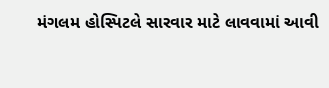મંગલમ હોસ્પિટલે સારવાર માટે લાવવામાં આવી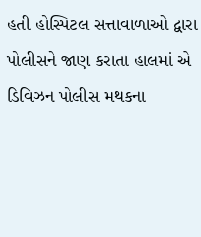હતી હોસ્પિટલ સત્તાવાળાઓ દ્વારા પોલીસને જાણ કરાતા હાલમાં એ ડિવિઝન પોલીસ મથકના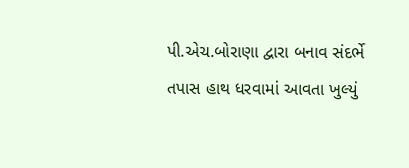પી.એચ.બોરાણા દ્વારા બનાવ સંદર્ભે તપાસ હાથ ધરવામાં આવતા ખુલ્યું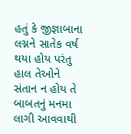હતું કે જીજ્ઞાબાના લગ્નને સાતેક વર્ષ થયા હોય પરંતુ હાલ તેઓને સંતાન ન હોય તે બાબતનું મનમા લાગી આવવાથી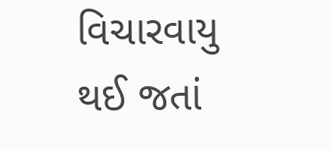વિચારવાયુ થઈ જતાં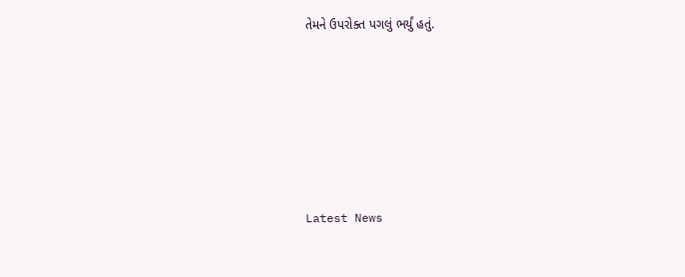તેમને ઉપરોક્ત પગલું ભર્યું હતું.






Latest News